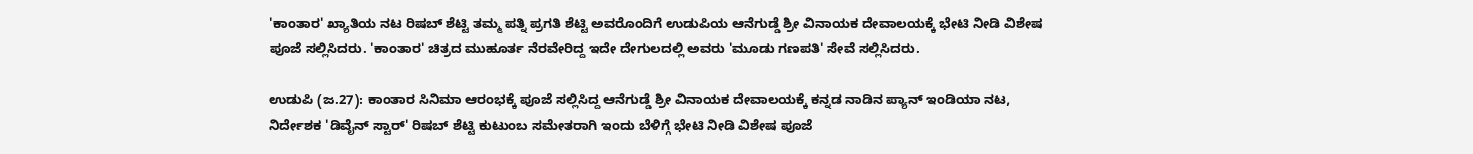'ಕಾಂತಾರ' ಖ್ಯಾತಿಯ ನಟ ರಿಷಬ್ ಶೆಟ್ಟಿ ತಮ್ಮ ಪತ್ನಿ ಪ್ರಗತಿ ಶೆಟ್ಟಿ ಅವರೊಂದಿಗೆ ಉಡುಪಿಯ ಆನೆಗುಡ್ಡೆ ಶ್ರೀ ವಿನಾಯಕ ದೇವಾಲಯಕ್ಕೆ ಭೇಟಿ ನೀಡಿ ವಿಶೇಷ ಪೂಜೆ ಸಲ್ಲಿಸಿದರು. 'ಕಾಂತಾರ' ಚಿತ್ರದ ಮುಹೂರ್ತ ನೆರವೇರಿದ್ದ ಇದೇ ದೇಗುಲದಲ್ಲಿ ಅವರು 'ಮೂಡು ಗಣಪತಿ' ಸೇವೆ ಸಲ್ಲಿಸಿದರು.

ಉಡುಪಿ (ಜ.27): ಕಾಂತಾರ ಸಿನಿಮಾ ಆರಂಭಕ್ಕೆ ಪೂಜೆ ಸಲ್ಲಿಸಿದ್ದ ಆನೆಗುಡ್ಡೆ ಶ್ರೀ ವಿನಾಯಕ ದೇವಾಲಯಕ್ಕೆ ಕನ್ನಡ ನಾಡಿನ ಪ್ಯಾನ್ ಇಂಡಿಯಾ ನಟ, ನಿರ್ದೇಶಕ 'ಡಿವೈನ್ ಸ್ಟಾರ್' ರಿಷಬ್ ಶೆಟ್ಟಿ ಕುಟುಂಬ ಸಮೇತರಾಗಿ ಇಂದು ಬೆಳಿಗ್ಗೆ ಭೇಟಿ ನೀಡಿ ವಿಶೇಷ ಪೂಜೆ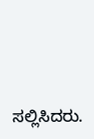ಸಲ್ಲಿಸಿದರು.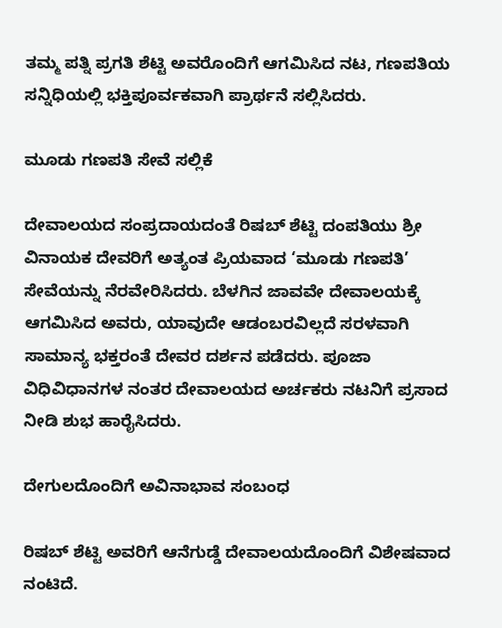ತಮ್ಮ ಪತ್ನಿ ಪ್ರಗತಿ ಶೆಟ್ಟಿ ಅವರೊಂದಿಗೆ ಆಗಮಿಸಿದ ನಟ, ಗಣಪತಿಯ ಸನ್ನಿಧಿಯಲ್ಲಿ ಭಕ್ತಿಪೂರ್ವಕವಾಗಿ ಪ್ರಾರ್ಥನೆ ಸಲ್ಲಿಸಿದರು.

ಮೂಡು ಗಣಪತಿ ಸೇವೆ ಸಲ್ಲಿಕೆ

ದೇವಾಲಯದ ಸಂಪ್ರದಾಯದಂತೆ ರಿಷಬ್ ಶೆಟ್ಟಿ ದಂಪತಿಯು ಶ್ರೀ ವಿನಾಯಕ ದೇವರಿಗೆ ಅತ್ಯಂತ ಪ್ರಿಯವಾದ ‘ಮೂಡು ಗಣಪತಿ’ ಸೇವೆಯನ್ನು ನೆರವೇರಿಸಿದರು. ಬೆಳಗಿನ ಜಾವವೇ ದೇವಾಲಯಕ್ಕೆ ಆಗಮಿಸಿದ ಅವರು, ಯಾವುದೇ ಆಡಂಬರವಿಲ್ಲದೆ ಸರಳವಾಗಿ ಸಾಮಾನ್ಯ ಭಕ್ತರಂತೆ ದೇವರ ದರ್ಶನ ಪಡೆದರು. ಪೂಜಾ ವಿಧಿವಿಧಾನಗಳ ನಂತರ ದೇವಾಲಯದ ಅರ್ಚಕರು ನಟನಿಗೆ ಪ್ರಸಾದ ನೀಡಿ ಶುಭ ಹಾರೈಸಿದರು.

ದೇಗುಲದೊಂದಿಗೆ ಅವಿನಾಭಾವ ಸಂಬಂಧ

ರಿಷಬ್ ಶೆಟ್ಟಿ ಅವರಿಗೆ ಆನೆಗುಡ್ಡೆ ದೇವಾಲಯದೊಂದಿಗೆ ವಿಶೇಷವಾದ ನಂಟಿದೆ.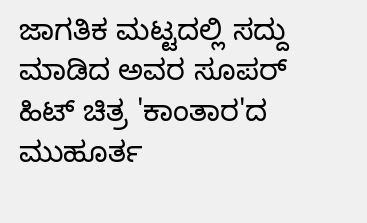ಜಾಗತಿಕ ಮಟ್ಟದಲ್ಲಿ ಸದ್ದು ಮಾಡಿದ ಅವರ ಸೂಪರ್ ಹಿಟ್ ಚಿತ್ರ 'ಕಾಂತಾರ'ದ ಮುಹೂರ್ತ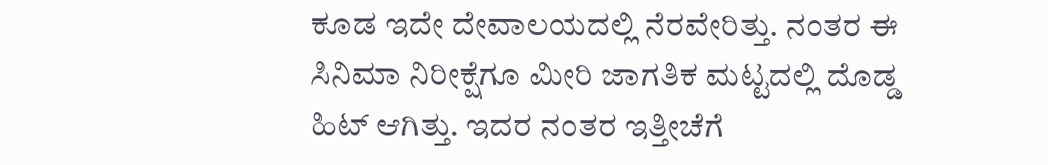ಕೂಡ ಇದೇ ದೇವಾಲಯದಲ್ಲಿ ನೆರವೇರಿತ್ತು. ನಂತರ ಈ ಸಿನಿಮಾ ನಿರೀಕ್ಷೆಗೂ ಮೀರಿ ಜಾಗತಿಕ ಮಟ್ಟದಲ್ಲಿ ದೊಡ್ಡ ಹಿಟ್ ಆಗಿತ್ತು. ಇದರ ನಂತರ ಇತ್ತೀಚೆಗೆ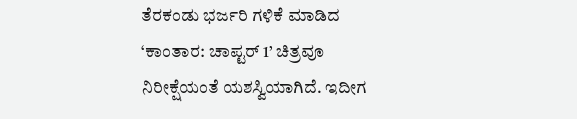ತೆರಕಂಡು ಭರ್ಜರಿ ಗಳಿಕೆ ಮಾಡಿದ ‘ಕಾಂತಾರ: ಚಾಪ್ಟರ್ 1’ ಚಿತ್ರವೂ ನಿರೀಕ್ಷೆಯಂತೆ ಯಶಸ್ವಿಯಾಗಿದೆ. ಇದೀಗ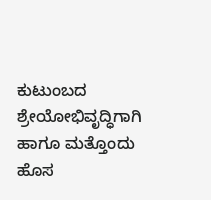ಕುಟುಂಬದ ಶ್ರೇಯೋಭಿವೃದ್ಧಿಗಾಗಿ ಹಾಗೂ ಮತ್ತೊಂದು ಹೊಸ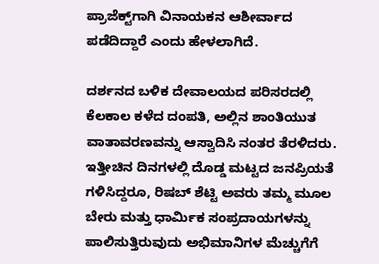ಪ್ರಾಜೆಕ್ಟ್‌ಗಾಗಿ ವಿನಾಯಕನ ಆಶೀರ್ವಾದ ಪಡೆದಿದ್ದಾರೆ ಎಂದು ಹೇಳಲಾಗಿದೆ.

ದರ್ಶನದ ಬಳಿಕ ದೇವಾಲಯದ ಪರಿಸರದಲ್ಲಿ ಕೆಲಕಾಲ ಕಳೆದ ದಂಪತಿ, ಅಲ್ಲಿನ ಶಾಂತಿಯುತ ವಾತಾವರಣವನ್ನು ಆಸ್ವಾದಿಸಿ ನಂತರ ತೆರಳಿದರು. ಇತ್ತೀಚಿನ ದಿನಗಳಲ್ಲಿ ದೊಡ್ಡ ಮಟ್ಟದ ಜನಪ್ರಿಯತೆ ಗಳಿಸಿದ್ದರೂ, ರಿಷಬ್ ಶೆಟ್ಟಿ ಅವರು ತಮ್ಮ ಮೂಲ ಬೇರು ಮತ್ತು ಧಾರ್ಮಿಕ ಸಂಪ್ರದಾಯಗಳನ್ನು ಪಾಲಿಸುತ್ತಿರುವುದು ಅಭಿಮಾನಿಗಳ ಮೆಚ್ಚುಗೆಗೆ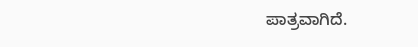ಪಾತ್ರವಾಗಿದೆ.